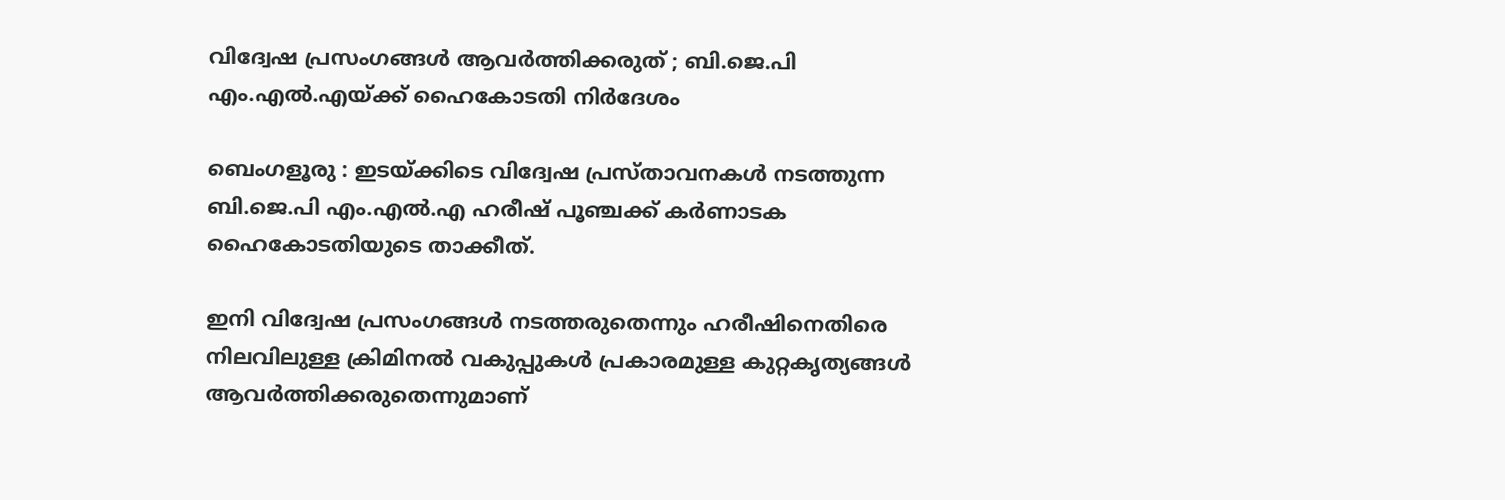വിദ്വേഷ പ്രസംഗങ്ങൾ ആവർത്തിക്കരുത് ; ബി.ജെ.പി എം.എൽ.എയ്ക്ക് ഹൈകോടതി നിർദേശം

ബെംഗളൂരു : ഇടയ്ക്കിടെ വിദ്വേഷ പ്രസ്താവനകൾ നടത്തുന്ന ബി.ജെ.പി എം.എൽ.എ ഹരീഷ് പൂഞ്ചക്ക് കർണാടക ഹൈകോടതിയുടെ താക്കീത്.

ഇനി വിദ്വേഷ പ്രസംഗങ്ങൾ നടത്തരുതെന്നും ഹരീഷിനെതിരെ നിലവിലുള്ള ക്രിമിനൽ വകുപ്പുകൾ പ്രകാരമുള്ള കുറ്റകൃത്യങ്ങൾ ആവർത്തിക്കരുതെന്നുമാണ്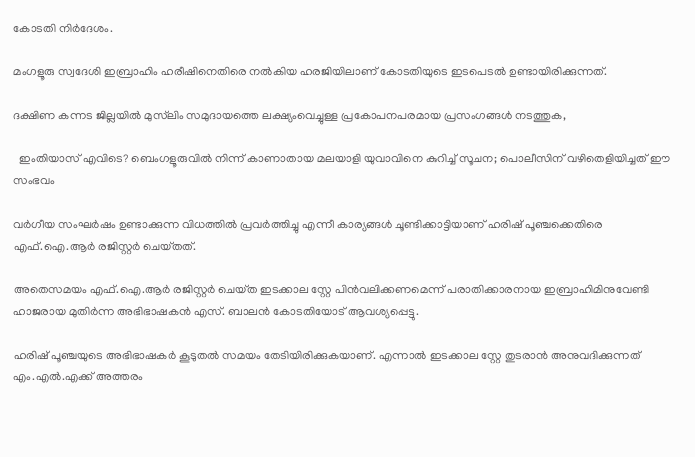കോടതി നിർദേശം.

മംഗളൂരു സ്വദേശി ഇബ്രാഹിം ഹരീഷിനെതിരെ നൽകിയ ഹരജിയിലാണ് കോടതിയുടെ ഇടപെടൽ ഉണ്ടായിരിക്കുന്നത്.

ദക്ഷിണ കന്നട ജില്ലയിൽ മുസ്‌ലിം സമുദായത്തെ ലക്ഷ്യംവെച്ചുള്ള പ്രകോപനപരമായ പ്രസംഗങ്ങൾ നടത്തുക,

  ഇംതിയാസ് എവിടെ? ബെംഗളൂരുവിൽ നിന്ന് കാണാതായ മലയാളി യുവാവിനെ കുറിച്ച് സൂചന; പൊലീസിന് വഴിതെളിയിച്ചത് ഈ സംഭവം

വർഗീയ സംഘർഷം ഉണ്ടാക്കുന്ന വിധത്തിൽ പ്രവർത്തിച്ചു എന്നീ കാര്യങ്ങൾ ചൂണ്ടിക്കാട്ടിയാണ് ഹരിഷ് പൂഞ്ചക്കെതിരെ എഫ്‌.ഐ.ആർ രജിസ്റ്റർ ചെയ്‌തത്‌.

അതെസമയം എഫ്‌.ഐ.ആർ രജിസ്റ്റർ ചെയ്‌ത ഇടക്കാല സ്റ്റേ പിൻവലിക്കണമെന്ന് പരാതിക്കാരനായ ഇബ്രാഹിമിനുവേണ്ടി ഹാജരായ മുതിർന്ന അഭിഭാഷകൻ എസ്. ബാലൻ കോടതിയോട് ആവശ്യപ്പെട്ടു.

ഹരിഷ് പൂഞ്ചയുടെ അഭിഭാഷകർ കൂടുതൽ സമയം തേടിയിരിക്കുകയാണ്. എന്നാൽ ഇടക്കാല സ്റ്റേ തുടരാൻ അനുവദിക്കുന്നത് എം.എൽ.എക്ക് അത്തരം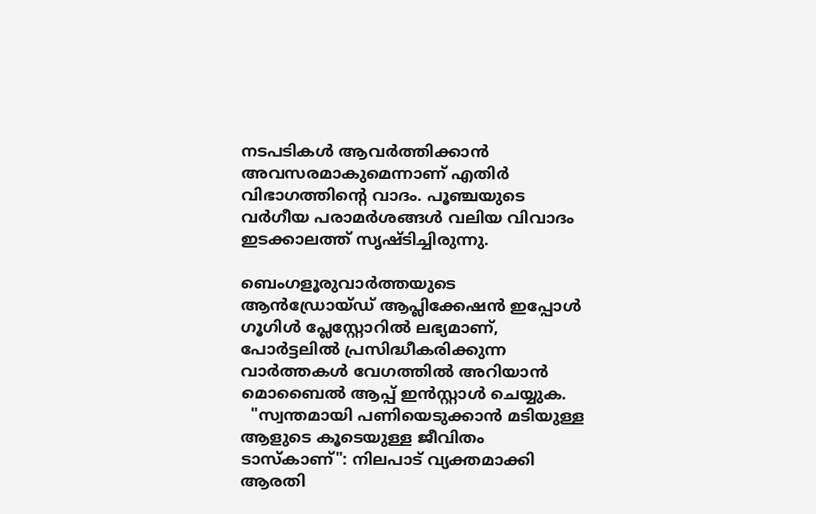നടപടികൾ ആവർത്തിക്കാൻ അവസരമാകുമെന്നാണ് എതിർ വിഭാഗത്തിൻ്റെ വാദം. പൂഞ്ചയുടെ വർഗീയ പരാമർശങ്ങൾ വലിയ വിവാദം ഇടക്കാലത്ത് സൃഷ്ടിച്ചിരുന്നു.

ബെംഗളൂരുവാർത്തയുടെ ആൻഡ്രോയ്ഡ് ആപ്ലിക്കേഷൻ ഇപ്പോൾ ഗൂഗിൾ പ്ലേസ്റ്റോറിൽ ലഭ്യമാണ്, പോർട്ടലിൽ പ്രസിദ്ധീകരിക്കുന്ന വാർത്തകൾ വേഗത്തിൽ അറിയാൻ മൊബൈൽ ആപ്പ് ഇൻസ്റ്റാൾ ചെയ്യുക.
  "സ്വന്തമായി പണിയെടുക്കാൻ മടിയുള്ള ആളുടെ കൂടെയുള്ള ജീവിതം ടാസ്കാണ്": നിലപാട് വ്യക്തമാക്കി ആരതി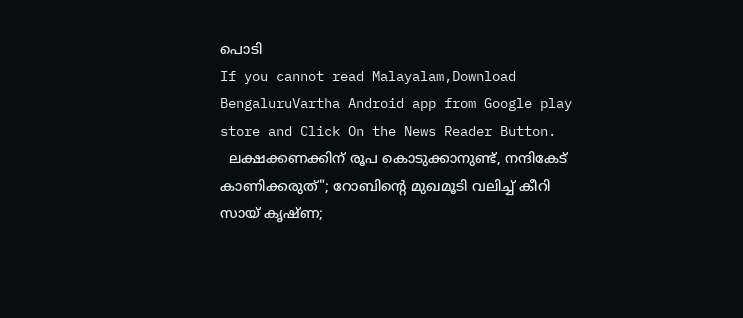പൊടി
If you cannot read Malayalam,Download BengaluruVartha Android app from Google play store and Click On the News Reader Button.
  ലക്ഷക്കണക്കിന് രൂപ കൊടുക്കാനുണ്ട്, നന്ദികേട് കാണിക്കരുത്"; റോബിന്റെ മുഖമൂടി വലിച്ച് കീറി സായ് കൃഷ്ണ;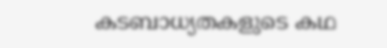കടബാധ്യതകളുടെ കഥ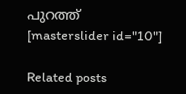പുറത്ത്
[masterslider id="10"]

Related posts